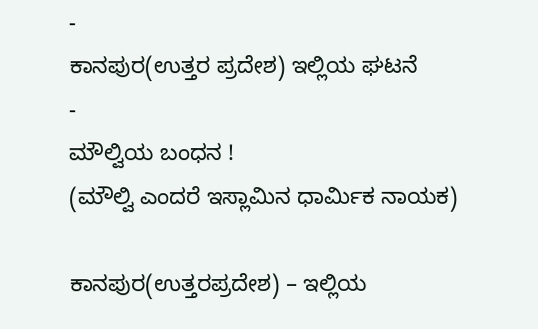-
ಕಾನಪುರ(ಉತ್ತರ ಪ್ರದೇಶ) ಇಲ್ಲಿಯ ಘಟನೆ
-
ಮೌಲ್ವಿಯ ಬಂಧನ !
(ಮೌಲ್ವಿ ಎಂದರೆ ಇಸ್ಲಾಮಿನ ಧಾರ್ಮಿಕ ನಾಯಕ)

ಕಾನಪುರ(ಉತ್ತರಪ್ರದೇಶ) – ಇಲ್ಲಿಯ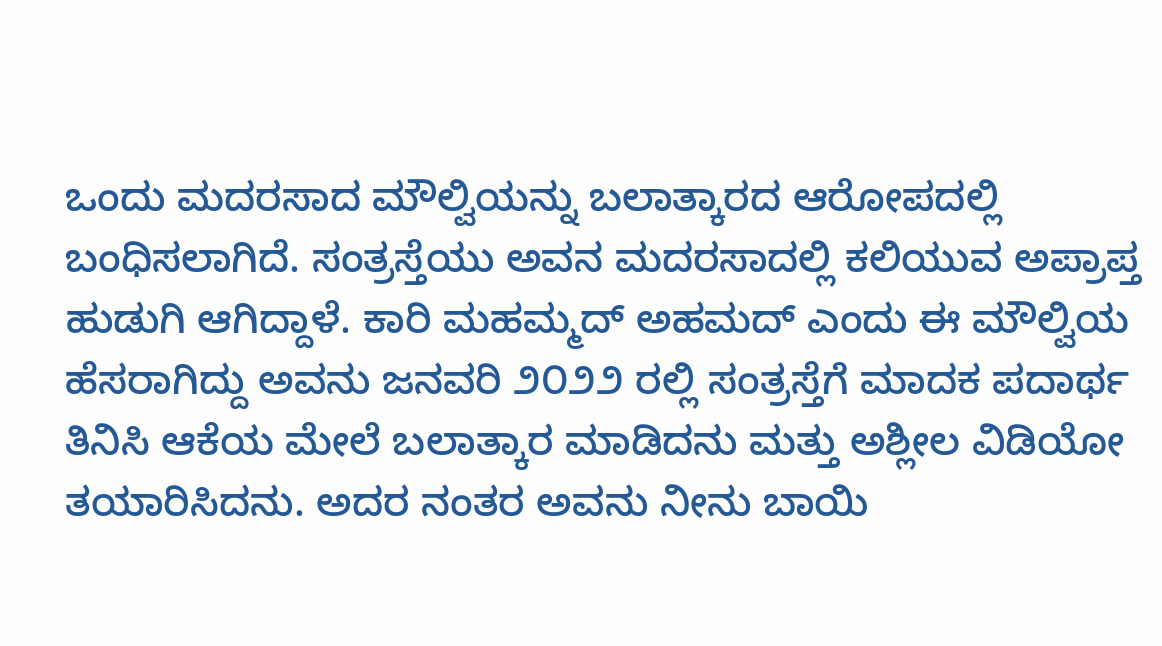ಒಂದು ಮದರಸಾದ ಮೌಲ್ವಿಯನ್ನು ಬಲಾತ್ಕಾರದ ಆರೋಪದಲ್ಲಿ ಬಂಧಿಸಲಾಗಿದೆ. ಸಂತ್ರಸ್ತೆಯು ಅವನ ಮದರಸಾದಲ್ಲಿ ಕಲಿಯುವ ಅಪ್ರಾಪ್ತ ಹುಡುಗಿ ಆಗಿದ್ದಾಳೆ. ಕಾರಿ ಮಹಮ್ಮದ್ ಅಹಮದ್ ಎಂದು ಈ ಮೌಲ್ವಿಯ ಹೆಸರಾಗಿದ್ದು ಅವನು ಜನವರಿ ೨೦೨೨ ರಲ್ಲಿ ಸಂತ್ರಸ್ತೆಗೆ ಮಾದಕ ಪದಾರ್ಥ ತಿನಿಸಿ ಆಕೆಯ ಮೇಲೆ ಬಲಾತ್ಕಾರ ಮಾಡಿದನು ಮತ್ತು ಅಶ್ಲೀಲ ವಿಡಿಯೋ ತಯಾರಿಸಿದನು. ಅದರ ನಂತರ ಅವನು ನೀನು ಬಾಯಿ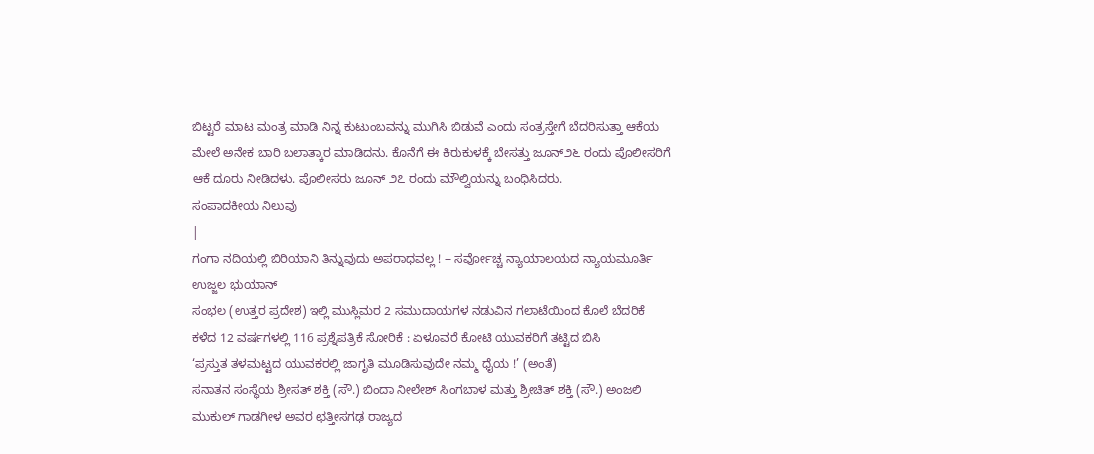ಬಿಟ್ಟರೆ ಮಾಟ ಮಂತ್ರ ಮಾಡಿ ನಿನ್ನ ಕುಟುಂಬವನ್ನು ಮುಗಿಸಿ ಬಿಡುವೆ ಎಂದು ಸಂತ್ರಸ್ತೇಗೆ ಬೆದರಿಸುತ್ತಾ ಆಕೆಯ ಮೇಲೆ ಅನೇಕ ಬಾರಿ ಬಲಾತ್ಕಾರ ಮಾಡಿದನು. ಕೊನೆಗೆ ಈ ಕಿರುಕುಳಕ್ಕೆ ಬೇಸತ್ತು ಜೂನ್೨೬ ರಂದು ಪೊಲೀಸರಿಗೆ ಆಕೆ ದೂರು ನೀಡಿದಳು. ಪೊಲೀಸರು ಜೂನ್ ೨೭ ರಂದು ಮೌಲ್ವಿಯನ್ನು ಬಂಧಿಸಿದರು.
ಸಂಪಾದಕೀಯ ನಿಲುವು
|
ಗಂಗಾ ನದಿಯಲ್ಲಿ ಬಿರಿಯಾನಿ ತಿನ್ನುವುದು ಅಪರಾಧವಲ್ಲ ! – ಸರ್ವೋಚ್ಚ ನ್ಯಾಯಾಲಯದ ನ್ಯಾಯಮೂರ್ತಿ ಉಜ್ಜಲ ಭುಯಾನ್
ಸಂಭಲ (ಉತ್ತರ ಪ್ರದೇಶ) ಇಲ್ಲಿ ಮುಸ್ಲಿಮರ 2 ಸಮುದಾಯಗಳ ನಡುವಿನ ಗಲಾಟೆಯಿಂದ ಕೊಲೆ ಬೆದರಿಕೆ
ಕಳೆದ 12 ವರ್ಷಗಳಲ್ಲಿ 116 ಪ್ರಶ್ನೆಪತ್ರಿಕೆ ಸೋರಿಕೆ : ಏಳೂವರೆ ಕೋಟಿ ಯುವಕರಿಗೆ ತಟ್ಟಿದ ಬಿಸಿ
‘ಪ್ರಸ್ತುತ ತಳಮಟ್ಟದ ಯುವಕರಲ್ಲಿ ಜಾಗೃತಿ ಮೂಡಿಸುವುದೇ ನಮ್ಮ ಧೈಯ !’ (ಅಂತೆ)
ಸನಾತನ ಸಂಸ್ಥೆಯ ಶ್ರೀಸತ್ ಶಕ್ತಿ (ಸೌ.) ಬಿಂದಾ ನೀಲೇಶ್ ಸಿಂಗಬಾಳ ಮತ್ತು ಶ್ರೀಚಿತ್ ಶಕ್ತಿ (ಸೌ.) ಅಂಜಲಿ ಮುಕುಲ್ ಗಾಡಗೀಳ ಅವರ ಛತ್ತೀಸಗಢ ರಾಜ್ಯದ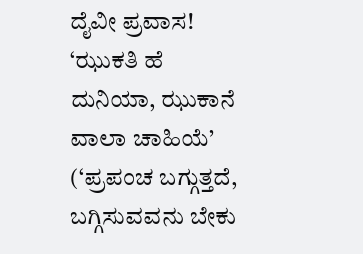ದೈವೀ ಪ್ರವಾಸ!
‘ಝುಕತಿ ಹೆ ದುನಿಯಾ, ಝುಕಾನೆ ವಾಲಾ ಚಾಹಿಯೆ’ (‘ಪ್ರಪಂಚ ಬಗ್ಗುತ್ತದೆ, ಬಗ್ಗಿಸುವವನು ಬೇಕು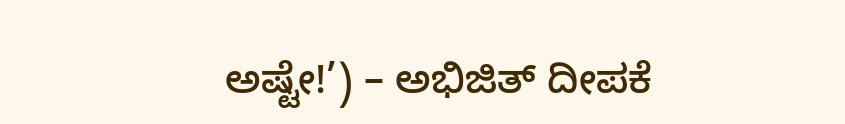ಅಷ್ಟೇ!’) – ಅಭಿಜಿತ್ ದೀಪಕೆ